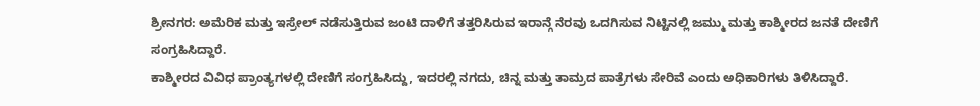ಶ್ರೀನಗರ: ಅಮೆರಿಕ ಮತ್ತು ಇಸ್ರೇಲ್ ನಡೆಸುತ್ತಿರುವ ಜಂಟಿ ದಾಳಿಗೆ ತತ್ತರಿಸಿರುವ ಇರಾನ್ಗೆ ನೆರವು ಒದಗಿಸುವ ನಿಟ್ಟಿನಲ್ಲಿ ಜಮ್ಮು ಮತ್ತು ಕಾಶ್ಮೀರದ ಜನತೆ ದೇಣಿಗೆ ಸಂಗ್ರಹಿಸಿದ್ದಾರೆ.
ಕಾಶ್ಮೀರದ ವಿವಿಧ ಪ್ರಾಂತ್ಯಗಳಲ್ಲಿ ದೇಣಿಗೆ ಸಂಗ್ರಹಿಸಿದ್ದು, ಇದರಲ್ಲಿ ನಗದು, ಚಿನ್ನ ಮತ್ತು ತಾಮ್ರದ ಪಾತ್ರೆಗಳು ಸೇರಿವೆ ಎಂದು ಅಧಿಕಾರಿಗಳು ತಿಳಿಸಿದ್ದಾರೆ.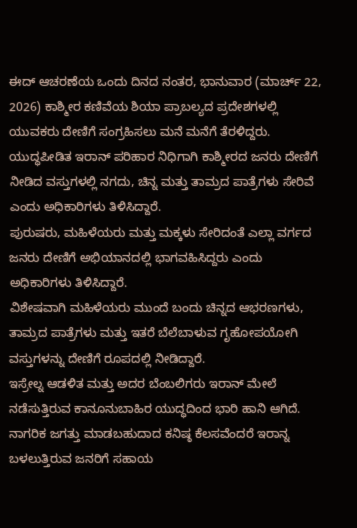ಈದ್ ಆಚರಣೆಯ ಒಂದು ದಿನದ ನಂತರ, ಭಾನುವಾರ (ಮಾರ್ಚ್ 22, 2026) ಕಾಶ್ಮೀರ ಕಣಿವೆಯ ಶಿಯಾ ಪ್ರಾಬಲ್ಯದ ಪ್ರದೇಶಗಳಲ್ಲಿ ಯುವಕರು ದೇಣಿಗೆ ಸಂಗ್ರಹಿಸಲು ಮನೆ ಮನೆಗೆ ತೆರಳಿದ್ದರು.
ಯುದ್ಧಪೀಡಿತ ಇರಾನ್ ಪರಿಹಾರ ನಿಧಿಗಾಗಿ ಕಾಶ್ಮೀರದ ಜನರು ದೇಣಿಗೆ ನೀಡಿದ ವಸ್ತುಗಳಲ್ಲಿ ನಗದು, ಚಿನ್ನ ಮತ್ತು ತಾಮ್ರದ ಪಾತ್ರೆಗಳು ಸೇರಿವೆ ಎಂದು ಅಧಿಕಾರಿಗಳು ತಿಳಿಸಿದ್ದಾರೆ.
ಪುರುಷರು, ಮಹಿಳೆಯರು ಮತ್ತು ಮಕ್ಕಳು ಸೇರಿದಂತೆ ಎಲ್ಲಾ ವರ್ಗದ ಜನರು ದೇಣಿಗೆ ಅಭಿಯಾನದಲ್ಲಿ ಭಾಗವಹಿಸಿದ್ದರು ಎಂದು ಅಧಿಕಾರಿಗಳು ತಿಳಿಸಿದ್ದಾರೆ.
ವಿಶೇಷವಾಗಿ ಮಹಿಳೆಯರು ಮುಂದೆ ಬಂದು ಚಿನ್ನದ ಆಭರಣಗಳು, ತಾಮ್ರದ ಪಾತ್ರೆಗಳು ಮತ್ತು ಇತರೆ ಬೆಲೆಬಾಳುವ ಗೃಹೋಪಯೋಗಿ ವಸ್ತುಗಳನ್ನು ದೇಣಿಗೆ ರೂಪದಲ್ಲಿ ನೀಡಿದ್ದಾರೆ.
ಇಸ್ರೇಲ್ನ ಆಡಳಿತ ಮತ್ತು ಅದರ ಬೆಂಬಲಿಗರು ಇರಾನ್ ಮೇಲೆ ನಡೆಸುತ್ತಿರುವ ಕಾನೂನುಬಾಹಿರ ಯುದ್ಧದಿಂದ ಭಾರಿ ಹಾನಿ ಆಗಿದೆ. ನಾಗರಿಕ ಜಗತ್ತು ಮಾಡಬಹುದಾದ ಕನಿಷ್ಠ ಕೆಲಸವೆಂದರೆ ಇರಾನ್ನ ಬಳಲುತ್ತಿರುವ ಜನರಿಗೆ ಸಹಾಯ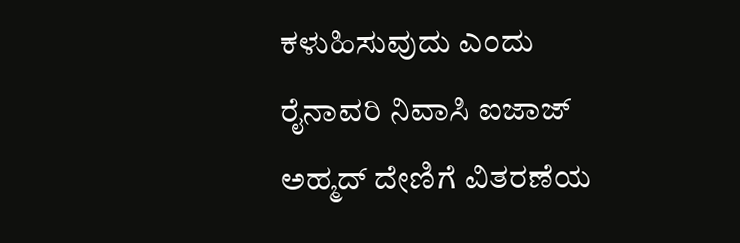ಕಳುಹಿಸುವುದು ಎಂದು ರೈನಾವರಿ ನಿವಾಸಿ ಐಜಾಜ್ ಅಹ್ಮದ್ ದೇಣಿಗೆ ವಿತರಣೆಯ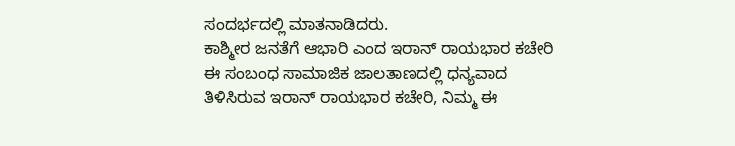ಸಂದರ್ಭದಲ್ಲಿ ಮಾತನಾಡಿದರು.
ಕಾಶ್ಮೀರ ಜನತೆಗೆ ಆಭಾರಿ ಎಂದ ಇರಾನ್ ರಾಯಭಾರ ಕಚೇರಿ
ಈ ಸಂಬಂಧ ಸಾಮಾಜಿಕ ಜಾಲತಾಣದಲ್ಲಿ ಧನ್ಯವಾದ ತಿಳಿಸಿರುವ ಇರಾನ್ ರಾಯಭಾರ ಕಚೇರಿ, ನಿಮ್ಮ ಈ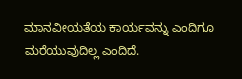ಮಾನವೀಯತೆಯ ಕಾರ್ಯವನ್ನು ಎಂದಿಗೂ ಮರೆಯುವುದಿಲ್ಲ ಎಂದಿದೆ.